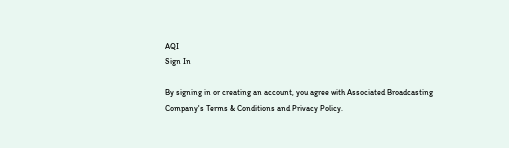AQI
Sign In

By signing in or creating an account, you agree with Associated Broadcasting Company's Terms & Conditions and Privacy Policy.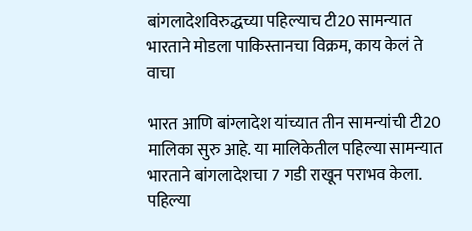बांगलादेशविरुद्धच्या पहिल्याच टी20 सामन्यात भारताने मोडला पाकिस्तानचा विक्रम, काय केलं ते वाचा

भारत आणि बांग्लादेश यांच्यात तीन सामन्यांची टी20 मालिका सुरु आहे. या मालिकेतील पहिल्या सामन्यात भारताने बांगलादेशचा 7 गडी राखून पराभव केला. पहिल्या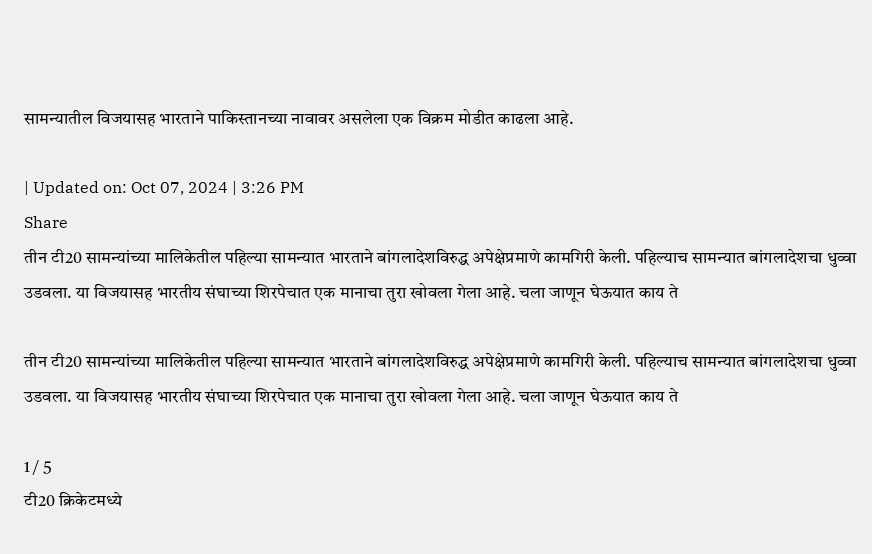सामन्यातील विजयासह भारताने पाकिस्तानच्या नावावर असलेला एक विक्रम मोडीत काढला आहे.

| Updated on: Oct 07, 2024 | 3:26 PM
Share
तीन टी20 सामन्यांच्या मालिकेतील पहिल्या सामन्यात भारताने बांगलादेशविरुद्ध अपेक्षेप्रमाणे कामगिरी केली. पहिल्याच सामन्यात बांगलादेशचा धुव्वा उडवला. या विजयासह भारतीय संघाच्या शिरपेचात एक मानाचा तुरा खोवला गेला आहे. चला जाणून घेऊयात काय ते

तीन टी20 सामन्यांच्या मालिकेतील पहिल्या सामन्यात भारताने बांगलादेशविरुद्ध अपेक्षेप्रमाणे कामगिरी केली. पहिल्याच सामन्यात बांगलादेशचा धुव्वा उडवला. या विजयासह भारतीय संघाच्या शिरपेचात एक मानाचा तुरा खोवला गेला आहे. चला जाणून घेऊयात काय ते

1 / 5
टी20 क्रिकेटमध्ये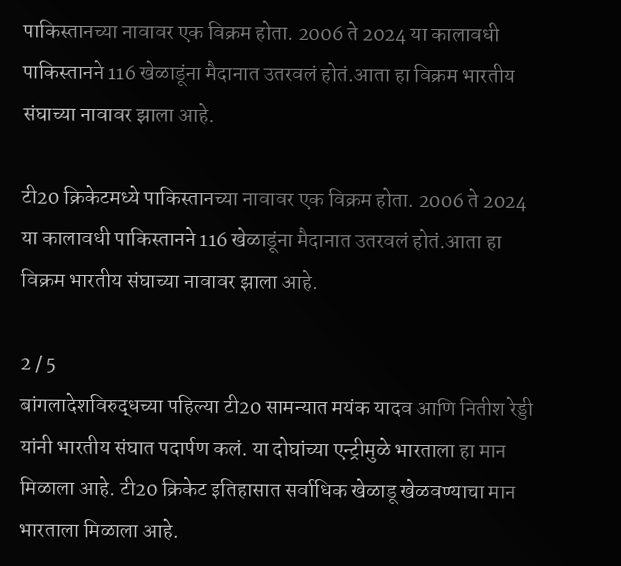पाकिस्तानच्या नावावर एक विक्रम होता. 2006 ते 2024 या कालावधी पाकिस्तानने 116 खेळाडूंना मैदानात उतरवलं होतं.आता हा विक्रम भारतीय संघाच्या नावावर झाला आहे.

टी20 क्रिकेटमध्ये पाकिस्तानच्या नावावर एक विक्रम होता. 2006 ते 2024 या कालावधी पाकिस्तानने 116 खेळाडूंना मैदानात उतरवलं होतं.आता हा विक्रम भारतीय संघाच्या नावावर झाला आहे.

2 / 5
बांगलादेशविरुद्धच्या पहिल्या टी20 सामन्यात मयंक यादव आणि नितीश रेड्डी यांनी भारतीय संघात पदार्पण कलं. या दोघांच्या एन्ट्रीमुळे भारताला हा मान मिळाला आहे. टी20 क्रिकेट इतिहासात सर्वाधिक खेळाडू खेळवण्याचा मान भारताला मिळाला आहे.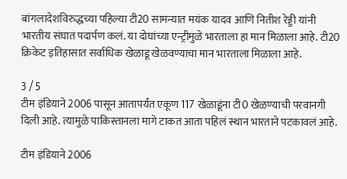बांगलादेशविरुद्धच्या पहिल्या टी20 सामन्यात मयंक यादव आणि नितीश रेड्डी यांनी भारतीय संघात पदार्पण कलं. या दोघांच्या एन्ट्रीमुळे भारताला हा मान मिळाला आहे. टी20 क्रिकेट इतिहासात सर्वाधिक खेळाडू खेळवण्याचा मान भारताला मिळाला आहे.

3 / 5
टीम इंडियाने 2006 पासून आतापर्यंत एकूण 117 खेळाडूंना टी0 खेळण्याची परवानगी दिली आहे. त्यामुळे पाकिस्तानला मागे टाकत आता पहिलं स्थान भारताने पटकावलं आहे.

टीम इंडियाने 2006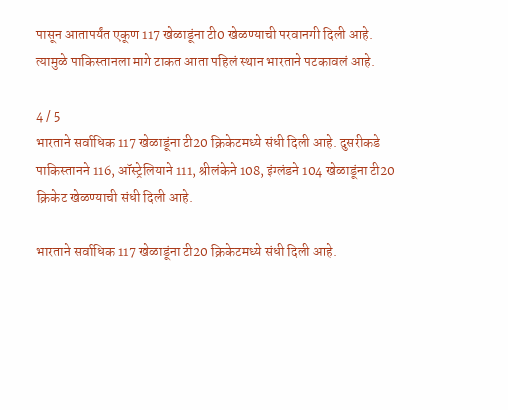पासून आतापर्यंत एकूण 117 खेळाडूंना टी0 खेळण्याची परवानगी दिली आहे. त्यामुळे पाकिस्तानला मागे टाकत आता पहिलं स्थान भारताने पटकावलं आहे.

4 / 5
भारताने सर्वाधिक 117 खेळाडूंना टी20 क्रिकेटमध्ये संधी दिली आहे. दुसरीकडे पाकिस्तानने 116, ऑस्ट्रेलियाने 111, श्रीलंकेने 108, इंग्लंडने 104 खेळाडूंना टी20 क्रिकेट खेळण्याची संधी दिली आहे.

भारताने सर्वाधिक 117 खेळाडूंना टी20 क्रिकेटमध्ये संधी दिली आहे.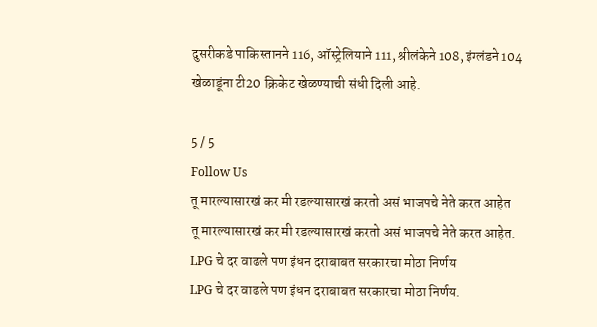दुसरीकडे पाकिस्तानने 116, ऑस्ट्रेलियाने 111, श्रीलंकेने 108, इंग्लंडने 104 खेळाडूंना टी20 क्रिकेट खेळण्याची संधी दिली आहे.

5 / 5
Follow Us
तू मारल्यासारखं कर मी रडल्यासारखं करतो असं भाजपचे नेते करत आहेत
तू मारल्यासारखं कर मी रडल्यासारखं करतो असं भाजपचे नेते करत आहेत.
LPG चे दर वाढले पण इंधन दराबाबत सरकारचा मोठा निर्णय
LPG चे दर वाढले पण इंधन दराबाबत सरकारचा मोठा निर्णय.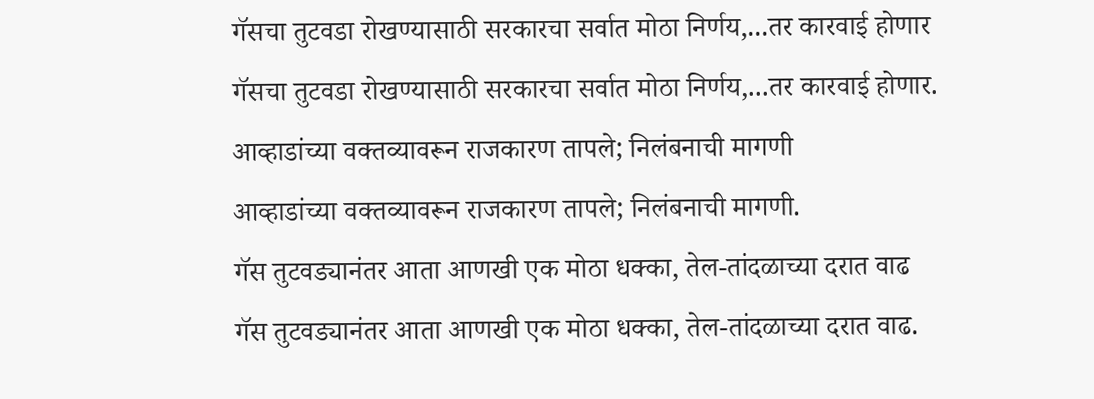गॅसचा तुटवडा रोखण्यासाठी सरकारचा सर्वात मोठा निर्णय,...तर कारवाई होणार
गॅसचा तुटवडा रोखण्यासाठी सरकारचा सर्वात मोठा निर्णय,...तर कारवाई होणार.
आव्हाडांच्या वक्तव्यावरून राजकारण तापले; निलंबनाची मागणी
आव्हाडांच्या वक्तव्यावरून राजकारण तापले; निलंबनाची मागणी.
गॅस तुटवड्यानंतर आता आणखी एक मोठा धक्का, तेल-तांदळाच्या दरात वाढ
गॅस तुटवड्यानंतर आता आणखी एक मोठा धक्का, तेल-तांदळाच्या दरात वाढ.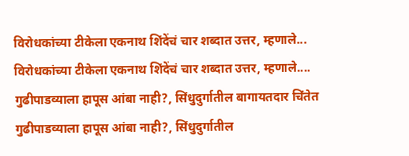विरोधकांच्या टीकेला एकनाथ शिंदेंचं चार शब्दात उत्तर, म्हणाले...
विरोधकांच्या टीकेला एकनाथ शिंदेंचं चार शब्दात उत्तर, म्हणाले....
गुढीपाडव्याला हापूस आंबा नाही?, सिंधुदुर्गातील बागायतदार चिंतेत
गुढीपाडव्याला हापूस आंबा नाही?, सिंधुदुर्गातील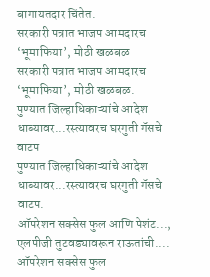बागायतदार चिंतेत.
सरकारी पत्रात भाजप आमदारच ‘भूमाफिया’, मोठी खळबळ
सरकारी पत्रात भाजप आमदारच ‘भूमाफिया’, मोठी खळबळ.
पुण्यात जिल्हाधिकाऱ्यांचे आदेश धाब्यावर...रस्त्यावरच घरगुती गॅसचे वाटप
पुण्यात जिल्हाधिकाऱ्यांचे आदेश धाब्यावर...रस्त्यावरच घरगुती गॅसचे वाटप.
ऑपरेशन सक्सेस फुल आणि पेशंट..., एलपीजी तुटवड्यावरून राऊतांची....
ऑपरेशन सक्सेस फुल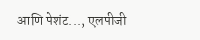आणि पेशंट..., एलपीजी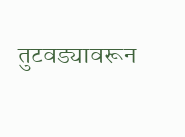तुटवड्यावरून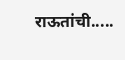राऊतांची.....